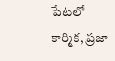పేటలో కార్మిక, ప్రజా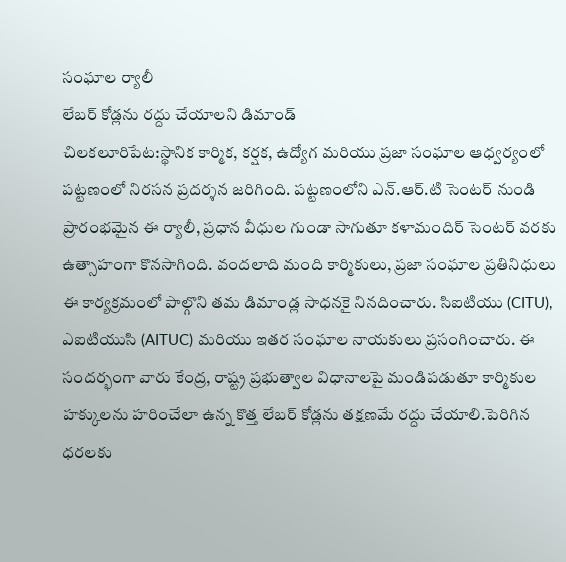సంఘాల ర్యాలీ
లేబర్ కోడ్లను రద్దు చేయాలని డిమాండ్
చిలకలూరిపేట:స్థానిక కార్మిక, కర్షక, ఉద్యోగ మరియు ప్రజా సంఘాల ఆధ్వర్యంలో పట్టణంలో నిరసన ప్రదర్శన జరిగింది. పట్టణంలోని ఎన్.ఆర్.టి సెంటర్ నుండి ప్రారంభమైన ఈ ర్యాలీ, ప్రధాన వీధుల గుండా సాగుతూ కళామందిర్ సెంటర్ వరకు ఉత్సాహంగా కొనసాగింది. వందలాది మంది కార్మికులు, ప్రజా సంఘాల ప్రతినిధులు ఈ కార్యక్రమంలో పాల్గొని తమ డిమాండ్ల సాధనకై నినదించారు. సిఐటియు (CITU), ఎఐటియుసి (AITUC) మరియు ఇతర సంఘాల నాయకులు ప్రసంగించారు. ఈ సందర్భంగా వారు కేంద్ర, రాష్ట్ర ప్రభుత్వాల విధానాలపై మండిపడుతూ కార్మికుల హక్కులను హరించేలా ఉన్న కొత్త లేబర్ కోడ్లను తక్షణమే రద్దు చేయాలి.పెరిగిన ధరలకు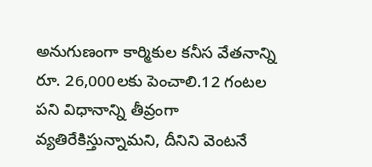అనుగుణంగా కార్మికుల కనీస వేతనాన్ని రూ. 26,000లకు పెంచాలి.12 గంటల పని విధానాన్ని తీవ్రంగా వ్యతిరేకిస్తున్నామని, దీనిని వెంటనే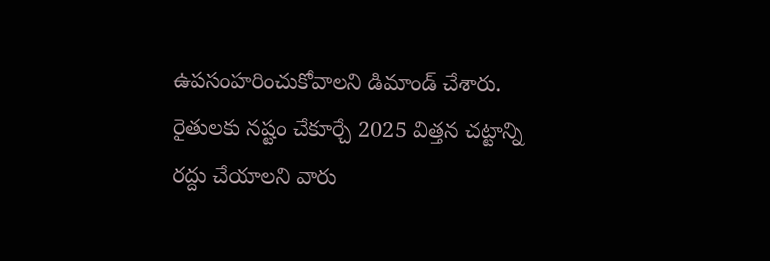ఉపసంహరించుకోవాలని డిమాండ్ చేశారు. రైతులకు నష్టం చేకూర్చే 2025 విత్తన చట్టాన్ని రద్దు చేయాలని వారు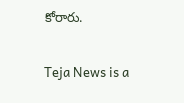కోరారు.

Teja News is a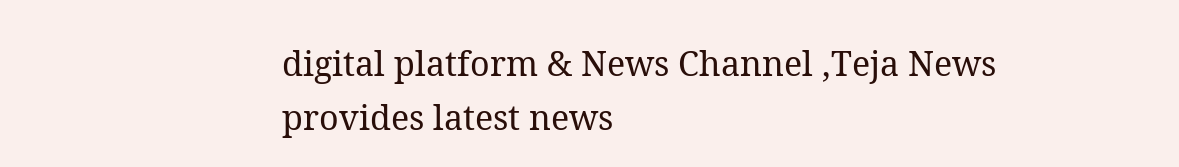digital platform & News Channel ,Teja News provides latest news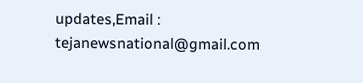updates,Email : tejanewsnational@gmail.com